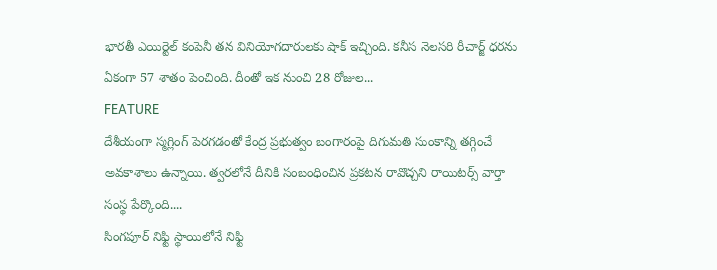భారతీ ఎయిర్టెల్ కంపెనీ తన వినియోగదారులకు షాక్ ఇచ్చింది. కనీస నెలసరి రీచార్జ్ ధరను ఏకంగా 57 శాతం పెంచింది. దీంతో ఇక నుంచి 28 రోజుల...
FEATURE
దేశీయంగా స్మగ్లింగ్ పెరగడంతో కేంద్ర ప్రభుత్వం బంగారంపై దిగుమతి సుంకాన్ని తగ్గించే అవకాశాలు ఉన్నాయి. త్వరలోనే దీనికి సంబంధించిన ప్రకటన రావొచ్చని రాయిటర్స్ వార్తా సంస్థ పేర్కొంది....
సింగపూర్ నిఫ్టి స్థాయిలోనే నిఫ్టి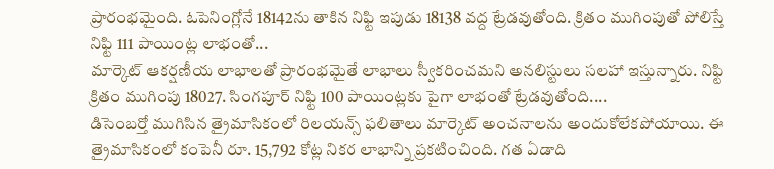ప్రారంభమైంది. ఓపెనింగ్లోనే 18142ను తాకిన నిఫ్టి ఇపుడు 18138 వద్ద ట్రేడవుతోంది. క్రితం ముగింపుతో పోలిస్తే నిఫ్టి 111 పాయింట్ల లాభంతో...
మార్కెట్ ఆకర్షణీయ లాభాలతో ప్రారంభమైతే లాభాలు స్వీకరించమని అనలిస్టులు సలహా ఇస్తున్నారు. నిఫ్టి క్రితం ముగింపు 18027. సింగపూర్ నిఫ్టి 100 పాయింట్లకు పైగా లాభంతో ట్రేడవుతోంది....
డిసెంబర్తో ముగిసిన త్రైమాసికంలో రిలయన్స్ ఫలితాలు మార్కెట్ అంచనాలను అందుకోలేకపోయాయి. ఈ త్రైమాసికంలో కంపెనీ రూ. 15,792 కోట్ల నికర లాభాన్ని ప్రకటించింది. గత ఏడాది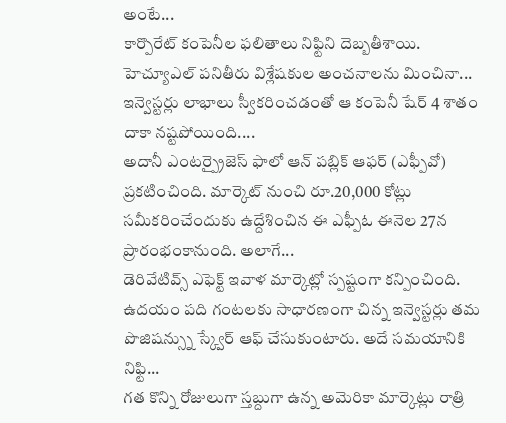అంటే...
కార్పొరేట్ కంపెనీల ఫలితాలు నిఫ్టిని దెబ్బతీశాయి. హెచ్యూఎల్ పనితీరు విశ్లేషకుల అంచనాలను మించినా... ఇన్వెస్టర్లు లాభాలు స్వీకరించడంతో ఆ కంపెనీ షేర్ 4 శాతం దాకా నష్టపోయింది....
అదానీ ఎంటర్ప్రైజెస్ ఫాలో ఆన్ పబ్లిక్ ఆఫర్ (ఎఫ్పీవో) ప్రకటించింది. మార్కెట్ నుంచి రూ.20,000 కోట్లు సమీకరించేందుకు ఉద్దేశించిన ఈ ఎఫ్పీఓ ఈనెల 27న ప్రారంభంకానుంది. అలాగే...
డెరివేటివ్స్ ఎఫెక్ట్ ఇవాళ మార్కెట్లో స్పష్టంగా కన్పించింది. ఉదయం పది గంటలకు సాధారణంగా చిన్న ఇన్వెస్టర్లు తమ పొజిషన్స్ను స్క్వేర్ ఆఫ్ చేసుకుంటారు. అదే సమయానికి నిఫ్టి...
గత కొన్ని రోజులుగా స్తబ్దుగా ఉన్న అమెరికా మార్కెట్లు రాత్రి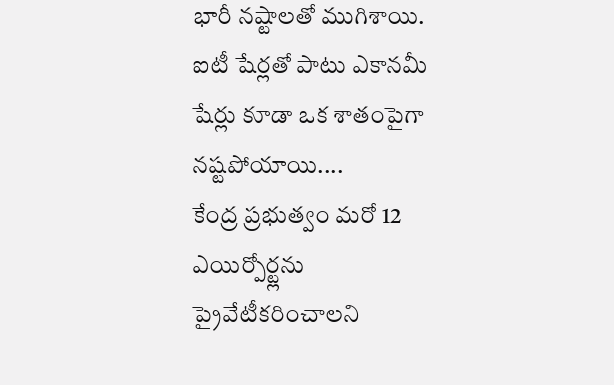భారీ నష్టాలతో ముగిశాయి. ఐటీ షేర్లతో పాటు ఎకానమీ షేర్లు కూడా ఒక శాతంపైగా నష్టపోయాయి....
కేంద్ర ప్రభుత్వం మరో 12 ఎయిర్పోర్ట్లను ప్రైవేటీకరించాలని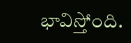భావిస్తోంది.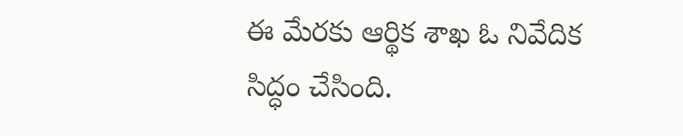ఈ మేరకు ఆర్థిక శాఖ ఓ నివేదిక సిద్ధం చేసింది.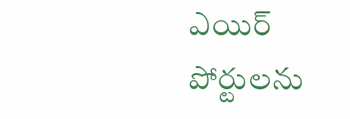ఎయిర్ పోర్టులను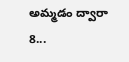అమ్మడం ద్వారా 8...